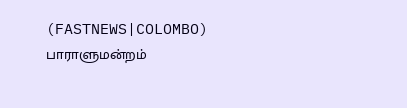(FASTNEWS|COLOMBO) பாராளுமன்றம்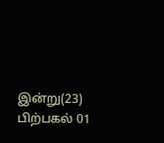இன்று(23) பிற்பகல் 01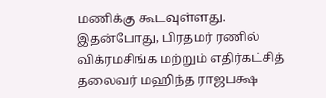மணிக்கு கூடவுள்ளது.
இதன்போது, பிரதமர் ரணில் விக்ரமசிங்க மற்றும் எதிர்கட்சித் தலைவர் மஹிந்த ராஜபக்ஷ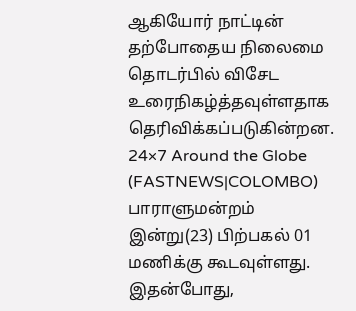ஆகியோர் நாட்டின் தற்போதைய நிலைமை தொடர்பில் விசேட உரைநிகழ்த்தவுள்ளதாக தெரிவிக்கப்படுகின்றன.
24×7 Around the Globe
(FASTNEWS|COLOMBO) பாராளுமன்றம் இன்று(23) பிற்பகல் 01 மணிக்கு கூடவுள்ளது.
இதன்போது,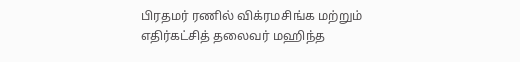பிரதமர் ரணில் விக்ரமசிங்க மற்றும் எதிர்கட்சித் தலைவர் மஹிந்த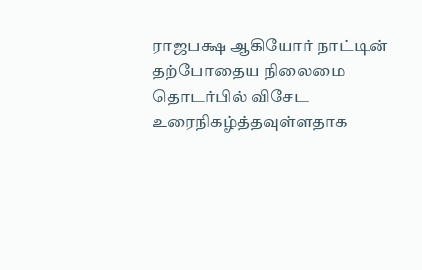ராஜபக்ஷ ஆகியோர் நாட்டின் தற்போதைய நிலைமை தொடர்பில் விசேட உரைநிகழ்த்தவுள்ளதாக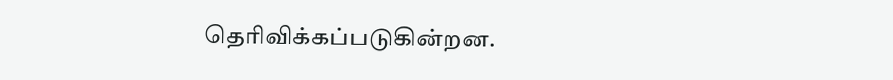தெரிவிக்கப்படுகின்றன.